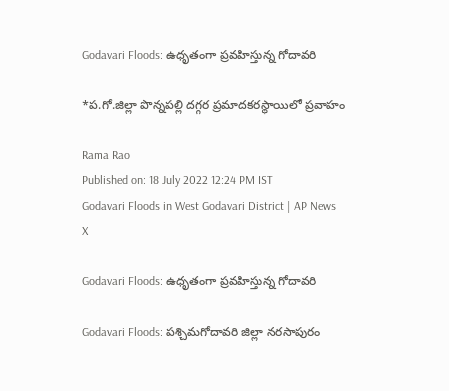Godavari Floods: ఉధృతంగా ప్రవహిస్తున్న గోదావరి

*ప.గో.జిల్లా పొన్నపల్లి దగ్గర ప్రమాదకరస్థాయిలో ప్రవాహం

Rama Rao
Published on: 18 July 2022 12:24 PM IST
Godavari Floods in West Godavari District | AP News
X

Godavari Floods: ఉధృతంగా ప్రవహిస్తున్న గోదావరి

Godavari Floods: పశ్చిమగోదావరి జిల్లా నరసాపురం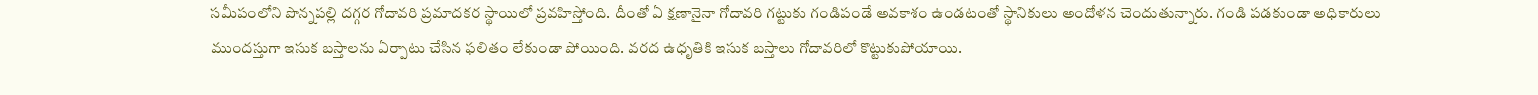సమీపంలోని పొన్నపల్లి దగ్గర గోదావరి ప్రమాదకర స్థాయిలో ప్రవహిస్తోంది. దీంతో ఏ క్షణానైనా గోదావరి గట్టుకు గండిపండే అవకాశం ఉండటంతో స్థానికులు అందోళన చెందుతున్నారు. గండి పడకుండా అధికారులు ముందస్తుగా ఇసుక బస్తాలను ఏర్పాటు చేసిన ఫలితం లేకుండా పోయింది. వరద ఉధృతికి ఇసుక బస్తాలు గోదావరిలో కొట్టుకుపోయాయి.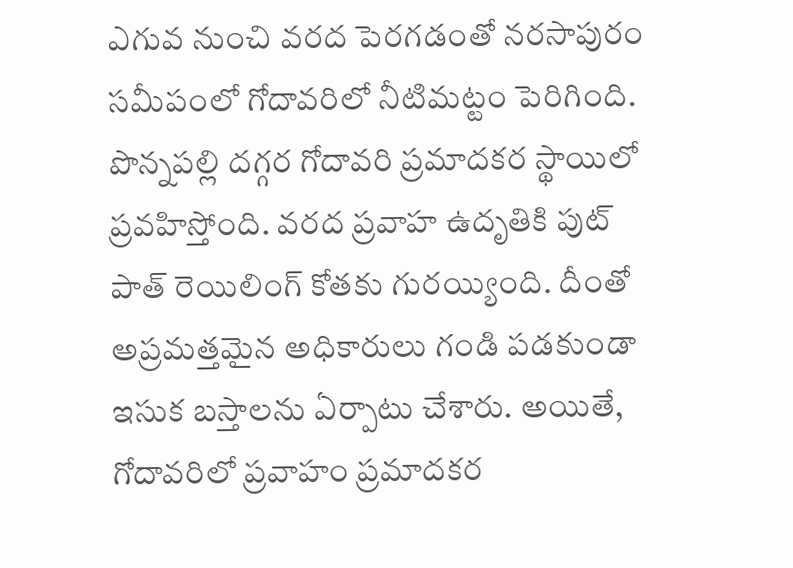ఎగువ నుంచి వరద పెరగడంతో నరసాపురం సమీపంలో గోదావరిలో నీటిమట్టం పెరిగింది. పొన్నపల్లి దగ్గర గోదావరి ప్రమాదకర స్థాయిలో ప్రవహిస్తోంది. వరద ప్రవాహ ఉదృతికి పుట్ పాత్ రెయిలింగ్ కోతకు గురయ్యింది. దీంతో అప్రమత్తమైన అధికారులు గండి పడకుండా ఇసుక బస్తాలను ఏర్పాటు చేశారు. అయితే, గోదావరిలో ప్రవాహం ప్రమాదకర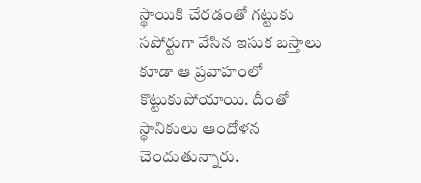స్థాయికి చేరడంతో గట్టుకు సపోర్టుగా వేసిన ఇసుక బస్తాలు కూడా ఆ ప్రవాహంలో కొట్టుకుపోయాయి. దీంతో స్థానికులు ఆందోళన చెందుతున్నారు.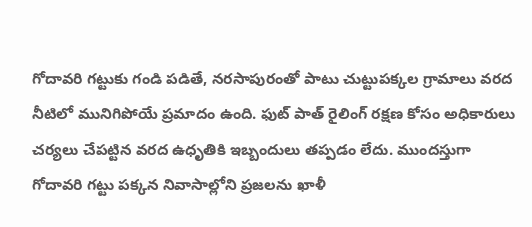గోదావరి గట్టుకు గండి పడితే, నరసాపురంతో పాటు చుట్టుపక్కల గ్రామాలు వరద నీటిలో మునిగిపోయే ప్రమాదం ఉంది. ఫుట్ పాత్ రైలింగ్ రక్షణ కోసం అధికారులు చర్యలు చేపట్టిన వరద ఉధృతికి ఇబ్బందులు తప్పడం లేదు. ముందస్తుగా గోదావరి గట్టు పక్కన నివాసాల్లోని ప్రజలను ఖాళీ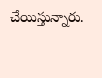చేయిస్తున్నారు.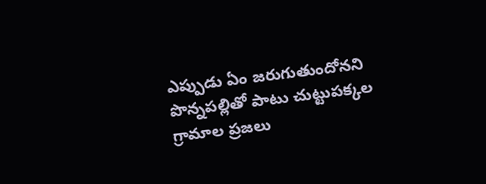ఎప్పుడు ఏం జరుగుతుందోనని పొన్నపల్లితో పాటు చుట్టుపక్కల గ్రామాల ప్రజలు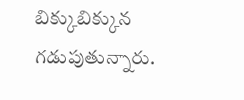బిక్కుబిక్కున గడుపుతున్నారు.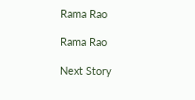Rama Rao

Rama Rao

Next Story